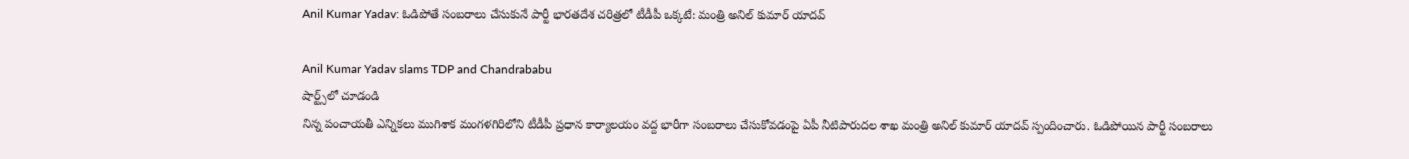Anil Kumar Yadav: ఓడిపోతే సంబరాలు చేసుకునే పార్టీ భారతదేశ చరిత్రలో టీడీపీ ఒక్కటే: మంత్రి అనిల్ కుమార్ యాదవ్

Anil Kumar Yadav slams TDP and Chandrababu
షార్ట్స్‌లో చూడండి
నిన్న పంచాయతీ ఎన్నికలు ముగిశాక మంగళగిరిలోని టీడీపీ ప్రధాన కార్యాలయం వద్ద భారీగా సంబరాలు చేసుకోవడంపై ఏపీ నీటిపారుదల శాఖ మంత్రి అనిల్ కుమార్ యాదవ్ స్పందించారు. ఓడిపోయిన పార్టీ సంబరాలు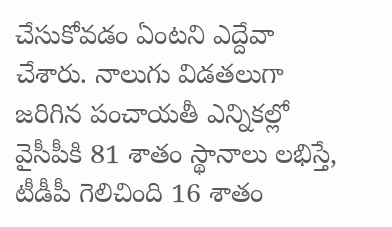చేసుకోవడం ఏంటని ఎద్దేవా చేశారు. నాలుగు విడతలుగా జరిగిన పంచాయతీ ఎన్నికల్లో వైసీపీకి 81 శాతం స్థానాలు లభిస్తే, టీడీపీ గెలిచింది 16 శాతం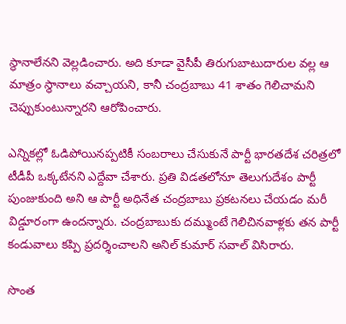స్థానాలేనని వెల్లడించారు. అది కూడా వైసీపీ తిరుగుబాటుదారుల వల్ల ఆ మాత్రం స్థానాలు వచ్చాయని, కానీ చంద్రబాబు 41 శాతం గెలిచామని చెప్పుకుంటున్నారని ఆరోపించారు.

ఎన్నికల్లో ఓడిపోయినప్పటికీ సంబరాలు చేసుకునే పార్టీ భారతదేశ చరిత్రలో టీడీపీ ఒక్కటేనని ఎద్దేవా చేశారు. ప్రతి విడతలోనూ తెలుగుదేశం పార్టీ పుంజుకుంది అని ఆ పార్టీ అధినేత చంద్రబాబు ప్రకటనలు చేయడం మరీ విడ్డూరంగా ఉందన్నారు. చంద్రబాబుకు దమ్ముంటే గెలిచినవాళ్లకు తన పార్టీ కండువాలు కప్పి ప్రదర్శించాలని అనిల్ కుమార్ సవాల్ విసిరారు.

సొంత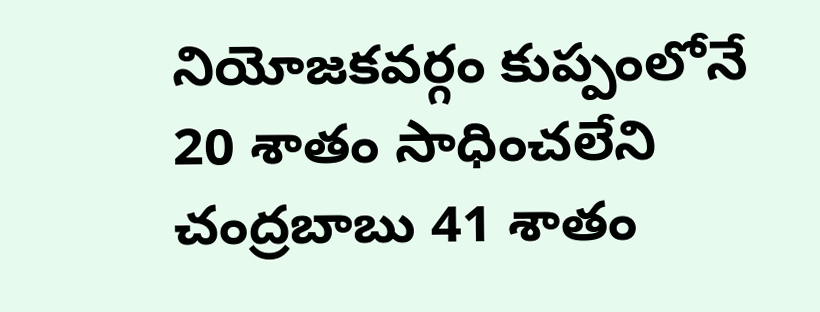నియోజకవర్గం కుప్పంలోనే 20 శాతం సాధించలేని చంద్రబాబు 41 శాతం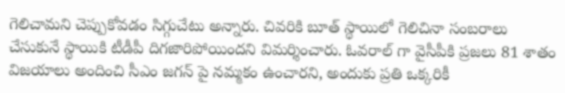గెలిచామని చెప్పుకోవడం సిగ్గుచేటు అన్నారు. చివరికి బూత్ స్థాయిలో గెలిచినా సంబరాలు చేసుకునే స్థాయికి టీడీపీ దిగజారిపోయిందని విమర్శించారు. ఓవరాల్ గా వైసీపీకి ప్రజలు 81 శాతం విజయాలు అందించి సీఎం జగన్ పై నమ్మకం ఉంచారని, అందుకు ప్రతి ఒక్కరికీ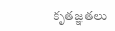కృతజ్ఞతలు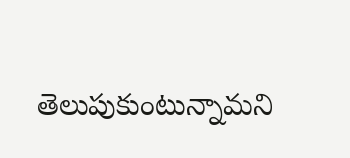తెలుపుకుంటున్నామని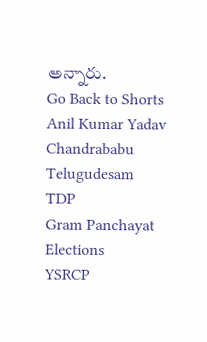అన్నారు.
Go Back to Shorts
Anil Kumar Yadav
Chandrababu
Telugudesam
TDP
Gram Panchayat Elections
YSRCP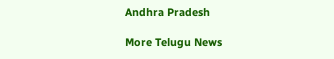Andhra Pradesh

More Telugu News